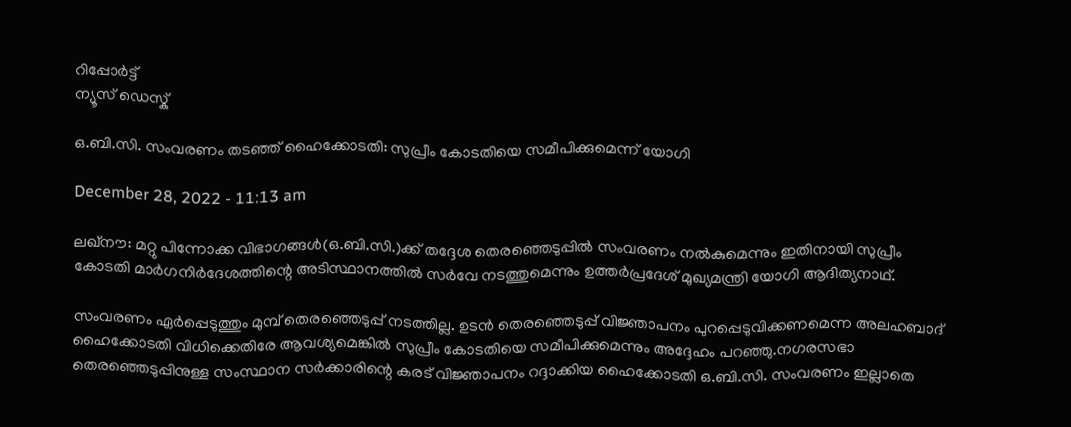റിപ്പോര്‍ട്ട്
ന്യൂസ് ഡെസ്ക്

ഒ.ബി.സി. സംവരണം തടഞ്ഞ് ഹൈക്കോടതി: സുപ്രീം കോടതിയെ സമീപിക്കുമെന്ന് യോഗി

December 28, 2022 - 11:13 am

ലഖ്‌നൗ: മറ്റു പിന്നോക്ക വിഭാഗങ്ങള്‍(ഒ.ബി.സി.)ക്ക് തദ്ദേശ തെരഞ്ഞെടുപ്പില്‍ സംവരണം നല്‍കുമെന്നും ഇതിനായി സുപ്രീം കോടതി മാര്‍ഗനിര്‍ദേശത്തിന്റെ അടിസ്ഥാനത്തില്‍ സര്‍വേ നടത്തുമെന്നും ഉത്തര്‍പ്രദേശ് മുഖ്യമന്ത്രി യോഗി ആദിത്യനാഥ്.

സംവരണം ഏര്‍പ്പെടുത്തും മുമ്പ് തെരഞ്ഞെടുപ്പ് നടത്തില്ല. ഉടന്‍ തെരഞ്ഞെടുപ്പ് വിജ്ഞാപനം പുറപ്പെടുവിക്കണമെന്ന അലഹബാദ് ഹൈക്കോടതി വിധിക്കെതിരേ ആവശ്യമെങ്കില്‍ സുപ്രീം കോടതിയെ സമീപിക്കുമെന്നും അദ്ദേഹം പറഞ്ഞു.നഗരസഭാ തെരഞ്ഞെടുപ്പിനുള്ള സംസ്ഥാന സര്‍ക്കാരിന്റെ കരട് വിജ്ഞാപനം റദ്ദാക്കിയ ഹൈക്കോടതി ഒ.ബി.സി. സംവരണം ഇല്ലാതെ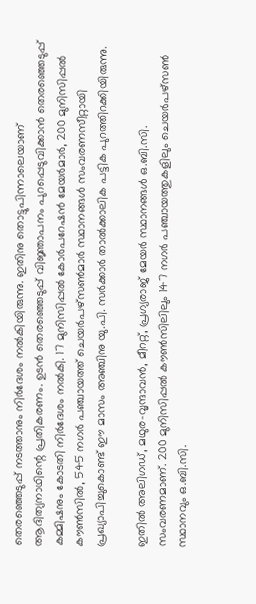തെരഞ്ഞെടുപ്പ് നടത്താനും നിര്‍ദേശം നല്‍കിയിരുന്നു. ഇതിനു തൊട്ടുപിന്നാലെയാണ് ആദിത്യനാഥിന്റെ പ്രതികരണം. ഉടന്‍ തെരഞ്ഞെടുപ്പ് വിജ്ഞാപനം പുറപ്പെടുവിക്കാന്‍ തെരഞ്ഞെടുപ്പ് കമ്മിഷനും കോടതി നിര്‍ദേശം നല്‍കി. 17 മുനിസിപ്പല്‍ കോര്‍പറേഷന്‍ മേയര്‍മാര്‍, 200 മുനിസിപ്പല്‍ കൗണ്‍സില്‍, 545 നഗര്‍ പഞ്ചായത്ത് ചെയര്‍പഴ്‌സണ്‍മാര്‍ സ്ഥാനങ്ങള്‍ സംവരണസീറ്റായി പ്രഖ്യാപിച്ചുകൊണ്ട് ഈ മാസം അഞ്ചിനു യു.പി. സര്‍ക്കാര്‍ താല്‍ക്കാലിക പട്ടിക പുറത്തിറക്കിയിരുന്നു.

ഇതില്‍ അലിഗഡ്, മഥുര-വൃന്ദാവന്‍, മീററ്റ്, പ്രഗ്യരാജ് മേയര്‍ സ്ഥാനങ്ങള്‍ ഒ.ബി.സി. സംവരണമാണ്. 200 മുനിസിപ്പല്‍ കൗണ്‍സിലിലും 147 നഗര്‍ പഞ്ചായത്തുകളിലും ചെയര്‍പഴ്‌സണ്‍ സ്ഥാനവും ഒ.ബി.സി.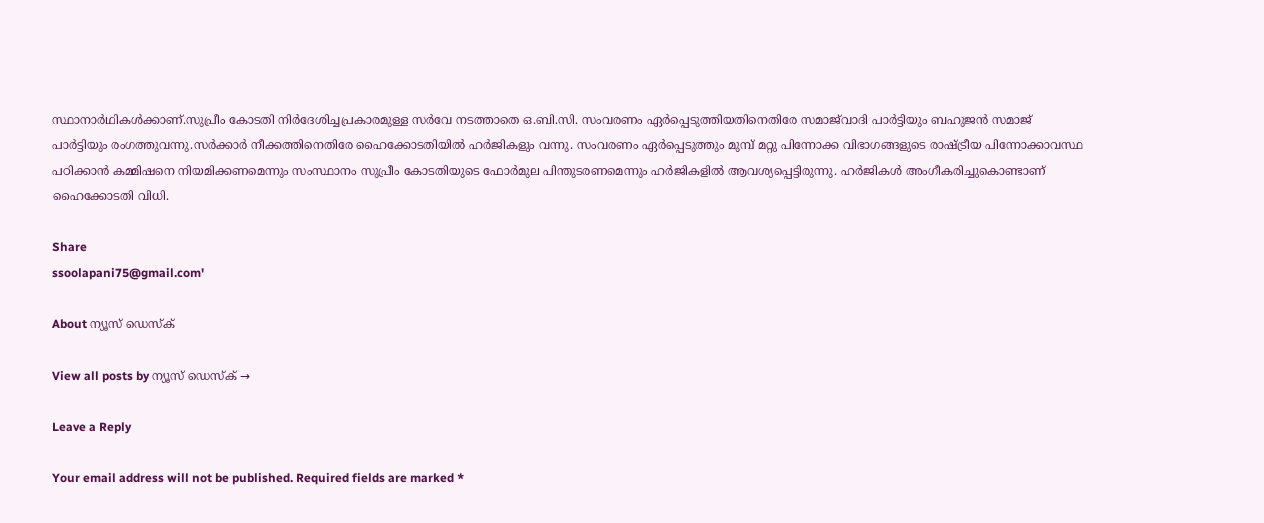സ്ഥാനാര്‍ഥികള്‍ക്കാണ്.സുപ്രീം കോടതി നിര്‍ദേശിച്ചപ്രകാരമുള്ള സര്‍വേ നടത്താതെ ഒ.ബി.സി. സംവരണം ഏര്‍പ്പെടുത്തിയതിനെതിരേ സമാജ്‌വാദി പാര്‍ട്ടിയും ബഹുജന്‍ സമാജ് പാര്‍ട്ടിയും രംഗത്തുവന്നു.സര്‍ക്കാര്‍ നീക്കത്തിനെതിരേ ഹൈക്കോടതിയില്‍ ഹര്‍ജികളും വന്നു. സംവരണം ഏര്‍പ്പെടുത്തും മുമ്പ് മറ്റു പിന്നോക്ക വിഭാഗങ്ങളുടെ രാഷ്ട്രീയ പിന്നോക്കാവസ്ഥ പഠിക്കാന്‍ കമ്മിഷനെ നിയമിക്കണമെന്നും സംസ്ഥാനം സുപ്രീം കോടതിയുടെ ഫോര്‍മുല പിന്തുടരണമെന്നും ഹര്‍ജികളില്‍ ആവശ്യപ്പെട്ടിരുന്നു. ഹര്‍ജികള്‍ അംഗീകരിച്ചുകൊണ്ടാണ് ഹൈക്കോടതി വിധി.

Share
ssoolapani75@gmail.com'

About ന്യൂസ് ഡെസ്ക്

View all posts by ന്യൂസ് ഡെസ്ക് →

Leave a Reply

Your email address will not be published. Required fields are marked *